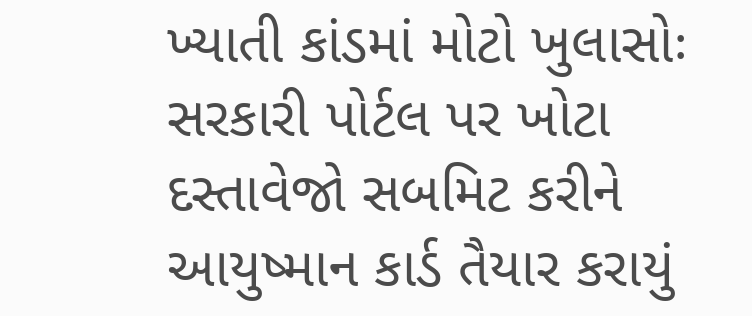ખ્યાતી કાંડમાં મોટો ખુલાસોઃ સરકારી પોર્ટલ પર ખોટા દસ્તાવેજો સબમિટ કરીને આયુષ્માન કાર્ડ તૈયાર કરાયું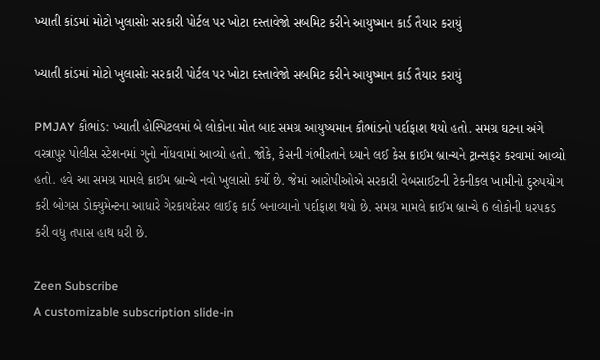ખ્યાતી કાંડમાં મોટો ખુલાસોઃ સરકારી પોર્ટલ પર ખોટા દસ્તાવેજો સબમિટ કરીને આયુષ્માન કાર્ડ તૈયાર કરાયું

ખ્યાતી કાંડમાં મોટો ખુલાસોઃ સરકારી પોર્ટલ પર ખોટા દસ્તાવેજો સબમિટ કરીને આયુષ્માન કાર્ડ તૈયાર કરાયું

PMJAY કૌભાંડ: ખ્યાતી હોસ્પિટલમાં બે લોકોના મોત બાદ સમગ્ર આયુષ્યમાન કૌભાંડનો પર્દાફાશ થયો હતો. સમગ્ર ઘટના અંગે વસ્ત્રાપુર પોલીસ સ્ટેશનમાં ગુનો નોંધવામાં આવ્યો હતો. જોકે, કેસની ગંભીરતાને ધ્યાને લઈ કેસ ક્રાઈમ બ્રાન્ચને ટ્રાન્સફર કરવામાં આવ્યો હતો. હવે આ સમગ્ર મામલે ક્રાઈમ બ્રાન્ચે નવો ખુલાસો કર્યો છે. જેમાં આરોપીઓએ સરકારી વેબસાઈટની ટેકનીકલ ખામીનો દુરુપયોગ કરી બોગસ ડોક્યુમેન્ટના આધારે ગેરકાયદેસર લાઈફ કાર્ડ બનાવ્યાનો પર્દાફાશ થયો છે. સમગ્ર મામલે ક્રાઈમ બ્રાન્ચે 6 લોકોની ધરપકડ કરી વધુ તપાસ હાથ ધરી છે.

Zeen Subscribe
A customizable subscription slide-in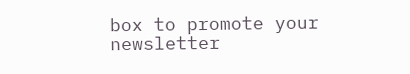box to promote your newsletter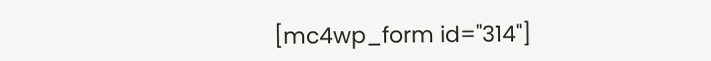[mc4wp_form id="314"]